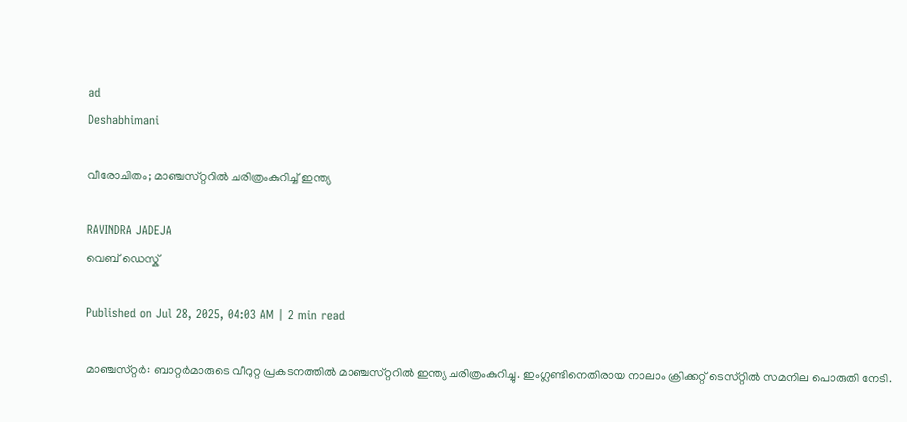ad
Deshabhimani

വീരോചിതം; മാഞ്ചസ്‌റ്ററിൽ ചരിത്രംകുറിച്ച് ഇന്ത്യ

RAVINDRA JADEJA
വെബ് ഡെസ്ക്

Published on Jul 28, 2025, 04:03 AM | 2 min read

മാഞ്ചസ്‌റ്റർ: ബാറ്റർമാരുടെ വീറുറ്റ പ്രകടനത്തിൽ മാഞ്ചസ്‌റ്ററിൽ ഇന്ത്യ ചരിത്രംകുറിച്ചു. ഇംഗ്ലണ്ടിനെതിരായ നാലാം ക്രിക്കറ്റ്‌ ടെസ്‌റ്റിൽ സമനില പൊരുതി നേടി.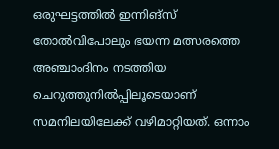ഒരുഘട്ടത്തിൽ ഇന്നിങ്‌സ്‌ തോൽവിപോലും ഭയന്ന മത്സരത്തെ അഞ്ചാംദിനം നടത്തിയ ചെറുത്തുനിൽപ്പിലൂടെയാണ്‌ സമനിലയിലേക്ക്‌ വഴിമാറ്റിയത്‌. ഒന്നാം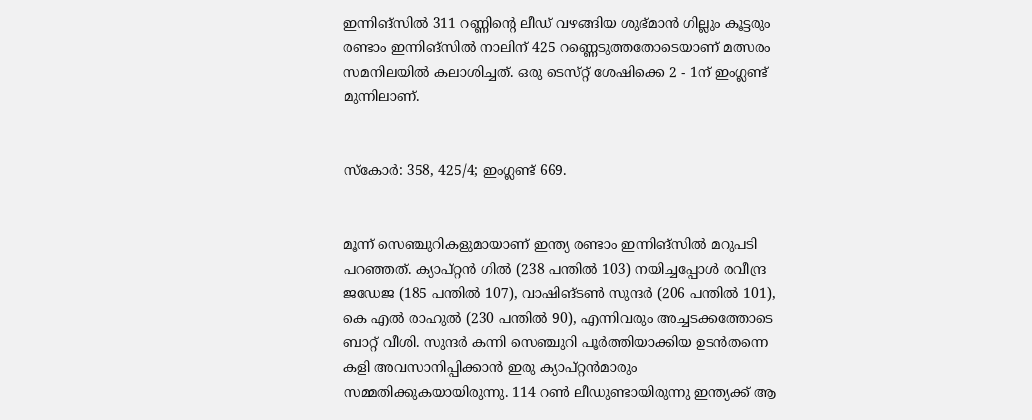ഇന്നിങ്‌സിൽ 311 റണ്ണിന്റെ ലീഡ്‌ വഴങ്ങിയ ശുഭ്‌മാൻ ഗില്ലും കൂട്ടരും രണ്ടാം ഇന്നിങ്‌സിൽ നാലിന് 425 റണ്ണെടുത്തതോടെയാണ് മത്സരം സമനിലയിൽ കലാശിച്ചത്‌. ഒരു ടെസ്‌റ്റ്‌ ശേഷിക്കെ 2 - 1ന്‌ ഇംഗ്ലണ്ട്‌ മുന്നിലാണ്‌.


സ്‌കോർ: 358, 425/4; ഇംഗ്ലണ്ട്‌ 669.


മൂന്ന്‌ സെഞ്ചുറികളുമായാണ്‌ ഇന്ത്യ രണ്ടാം ഇന്നിങ്‌സിൽ മറുപടി പറഞ്ഞത്‌. ക്യാപ്‌റ്റൻ ഗിൽ (238 പന്തിൽ 103) നയിച്ചപ്പോൾ രവീന്ദ്ര ജഡേജ (185 പന്തിൽ 107), വാഷിങ്‌ടൺ സുന്ദർ (206 പന്തിൽ 101), കെ എൽ രാഹുൽ (230 പന്തിൽ 90), എന്നിവരും അച്ചടക്കത്തോടെ ബാറ്റ്‌ വീശി. സുന്ദർ കന്നി സെഞ്ചുറി പൂർത്തിയാക്കിയ ഉടൻതന്നെ കളി അവസാനിപ്പിക്കാൻ ഇരു ക്യാപ്‌റ്റൻമാരും സമ്മതിക്കുകയായിരുന്നു. 114 റൺ ലീഡുണ്ടായിരുന്നു ഇന്ത്യക്ക്‌ ആ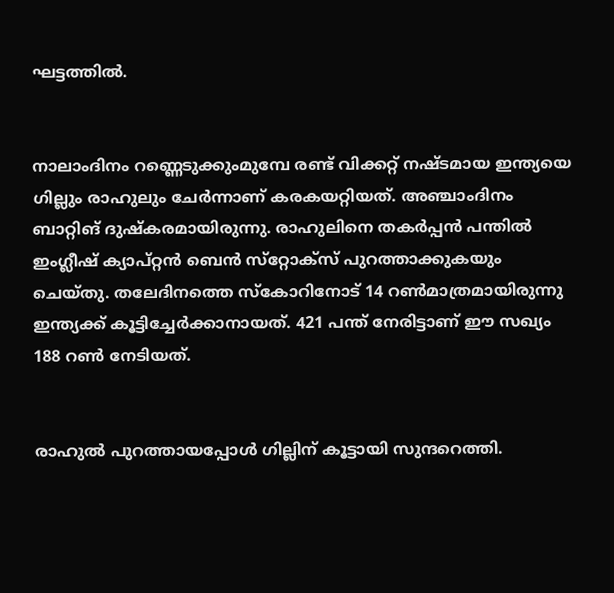ഘട്ടത്തിൽ.


നാലാംദിനം റണ്ണെടുക്കുംമുമ്പേ രണ്ട്‌ വിക്കറ്റ്‌ നഷ്ടമായ ഇന്ത്യയെ ഗില്ലും രാഹുലും ചേർന്നാണ്‌ കരകയറ്റിയത്‌. അഞ്ചാംദിനം ബാറ്റിങ്‌ ദുഷ്‌കരമായിരുന്നു. രാഹുലിനെ തകർപ്പൻ പന്തിൽ ഇംഗ്ലീഷ്‌ ക്യാപ്‌റ്റൻ ബെൻ സ്‌റ്റോക്‌സ്‌ പുറത്താക്കുകയും ചെയ്‌തു. തലേദിനത്തെ സ്‌കോറിനോട്‌ 14 റൺമാത്രമായിരുന്നു ഇന്ത്യക്ക്‌ കൂട്ടിച്ചേർക്കാനായത്‌. 421 പന്ത്‌ നേരിട്ടാണ്‌ ഈ സഖ്യം 188 റൺ നേടിയത്‌.


രാഹുൽ പുറത്തായപ്പോൾ ഗില്ലിന്‌ കൂട്ടായി സുന്ദറെത്തി.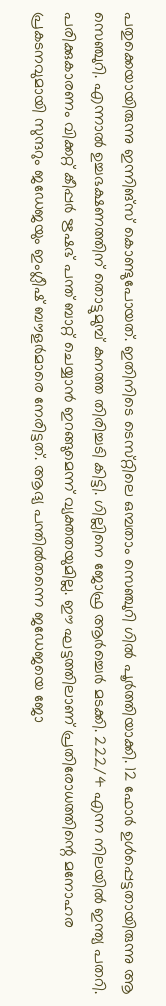പതുക്കെയായിരുന്നു ഇന്നിങ്‌സ്‌ കൊണ്ടുപോയത്‌. ഇതിനിടെ ടെസ്‌റ്റിലെ ഒമ്പതാം സെഞ്ചുറി ഗിൽ പൂർത്തിയാക്കി. 12 ഫോർ ഉൾപ്പെട്ടതായിരുന്നു ആ സെഞ്ചുറി. എന്നാൽ ഉച്ചഭക്ഷണത്തിന്‌ തൊട്ടുമുമ്പ്‌ കനത്ത തിരിച്ചടി കിട്ടി. ഗില്ലിനെ ജോഫ്ര ആർച്ചെർ മടക്കി. 222/4 എന്ന നിലയിൽ ഇന്ത്യ പതറി. പരിക്കുകാരണം വിക്കറ്റ്‌ കീപ്പർ ഋഷഭ്‌ പന്ത്‌ ബാറ്റ്‌ ചെയ്യാൻ ഇറങ്ങുമെന്ന് വ്യക്തതയുമില്ല. ഈ ഘട്ടത്തിലാണ്‌ പ്രതിരോധത്തിന്റെ മനോഹര പ്രകടനവുമായി സുന്ദറും ജഡേജയും ഇംഗ്ലീഷ്‌ ബൗളർമാരെ നേരിട്ടത്‌. ആദ്യ പന്തിൽതന്നെ ജഡേജയെ ജോ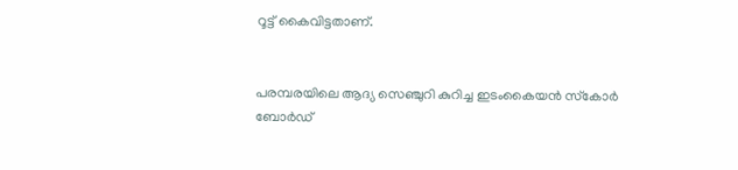റൂട്ട്‌ കൈവിട്ടതാണ്‌.


പരമ്പരയിലെ ആദ്യ സെഞ്ചുറി കുറിച്ച ഇടംകൈയൻ സ്‌കോർ ബോർഡ്‌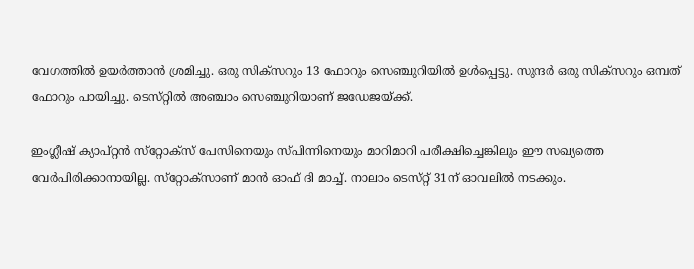വേഗത്തിൽ ഉയർത്താൻ ശ്രമിച്ചു. ഒരു സിക്‌സറും 13 ഫോറും സെഞ്ചുറിയിൽ ഉൾപ്പെട്ടു. സുന്ദർ ഒരു സിക്‌സറും ഒമ്പത്‌ ഫോറും പായിച്ചു. ടെസ്‌റ്റിൽ അഞ്ചാം സെഞ്ചുറിയാണ്‌ ജഡേജയ്‌ക്ക്‌.

ഇംഗ്ലീഷ്‌ ക്യാപ്‌റ്റൻ സ്‌റ്റോക്‌സ്‌ പേസിനെയും സ്‌പിന്നിനെയും മാറിമാറി പരീക്ഷിച്ചെങ്കിലും ഈ സഖ്യത്തെ വേർപിരിക്കാനായില്ല. സ്‌റ്റോക്‌സാണ്‌ മാൻ ഓഫ്‌ ദി മാച്ച്‌. നാലാം ടെസ്‌റ്റ്‌ 31ന്‌ ഓവലിൽ നടക്കും.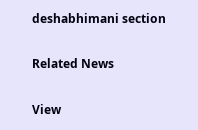deshabhimani section

Related News

View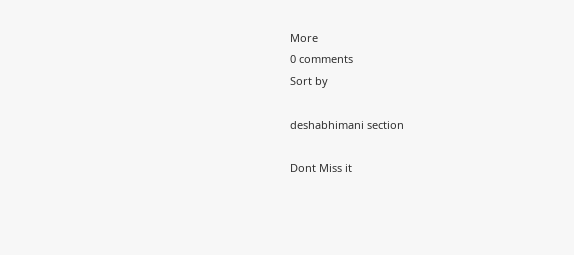More
0 comments
Sort by

deshabhimani section

Dont Miss it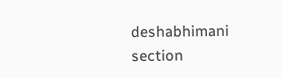deshabhimani section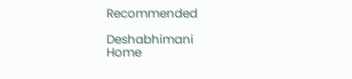Recommended

Deshabhimani
Home